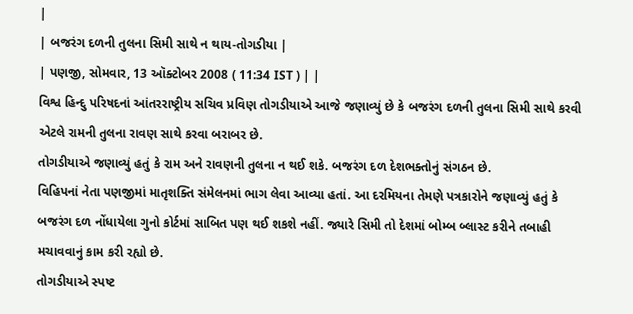|
| બજરંગ દળની તુલના સિમી સાથે ન થાય-તોગડીયા |
| પણજી, સોમવાર, 13 ઑક્ટોબર 2008 ( 11:34 IST ) | |
વિશ્વ હિન્દુ પરિષદનાં આંતરરાષ્ટ્રીય સચિવ પ્રવિણ તોગડીયાએ આજે જણાવ્યું છે કે બજરંગ દળની તુલના સિમી સાથે કરવી એટલે રામની તુલના રાવણ સાથે કરવા બરાબર છે.
તોગડીયાએ જણાવ્યું હતું કે રામ અને રાવણની તુલના ન થઈ શકે. બજરંગ દળ દેશભક્તોનું સંગઠન છે.
વિહિપનાં નેતા પણજીમાં માતૃશક્તિ સંમેલનમાં ભાગ લેવા આવ્યા હતાં. આ દરમિયના તેમણે પત્રકારોને જણાવ્યું હતું કે બજરંગ દળ નોંધાયેલા ગુનો કોર્ટમાં સાબિત પણ થઈ શકશે નહીં. જ્યારે સિમી તો દેશમાં બોમ્બ બ્લાસ્ટ કરીને તબાહી મચાવવાનું કામ કરી રહ્યો છે.
તોગડીયાએ સ્પષ્ટ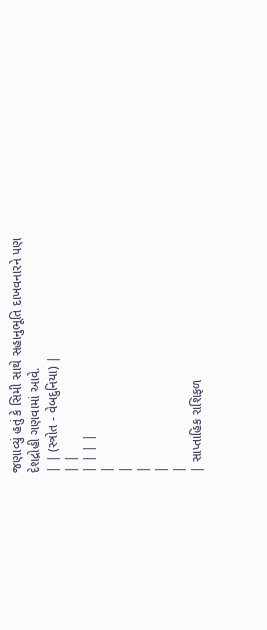જણાવ્યું હતું કે સિમી સાથે સહાનુભૂતિ દાખવનારને પણ દેશદ્રોહી ગણવામાં આવે.
| | (સ્ત્રોત - વેબદુનિયા) |
| |
| | | |
|
|
|
|
|
| સાપ્તાહિક રાશિફળ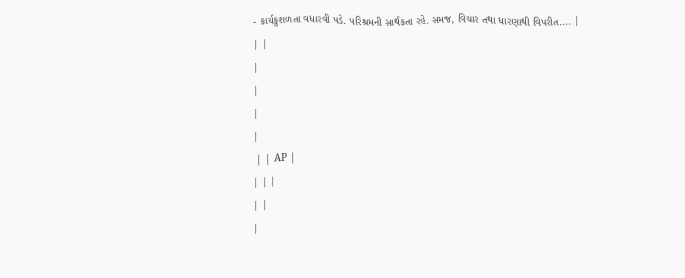- કાર્યકુશળતા વધારવી પડે. પરિશ્રમની સાર્થકતા રહે. સમજ, વિચાર તથા ધારણાથી વિપરીત.... |
| |
|
|
|
|
 | | AP |
| | |
| |
|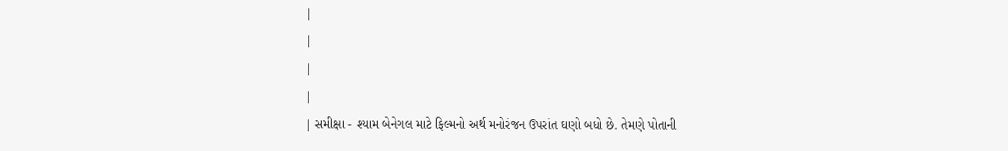|
|
|
|
| સમીક્ષા - શ્યામ બેનેગલ માટે ફિલ્મનો અર્થ મનોરંજન ઉપરાંત ઘણો બધો છે. તેમણે પોતાની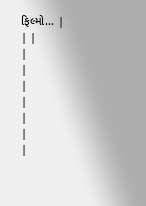ફિલ્મો... |
| |
|
|
|
|
|
|
|